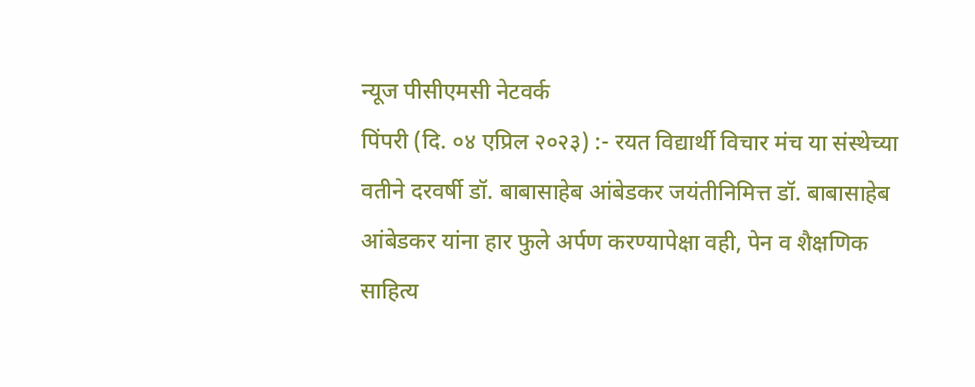न्यूज पीसीएमसी नेटवर्क
पिंपरी (दि. ०४ एप्रिल २०२३) :- रयत विद्यार्थी विचार मंच या संस्थेच्या वतीने दरवर्षी डॉ. बाबासाहेब आंबेडकर जयंतीनिमित्त डॉ. बाबासाहेब आंबेडकर यांना हार फुले अर्पण करण्यापेक्षा वही, पेन व शैक्षणिक साहित्य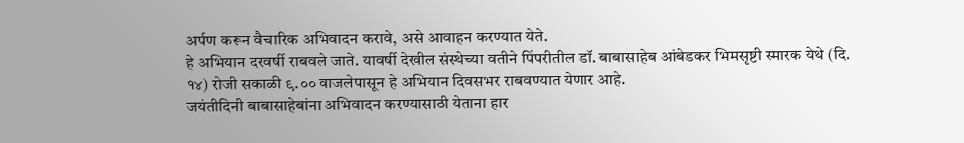अर्पण करून वैचारिक अभिवादन करावे, असे आवाहन करण्यात येते.
हे अभियान दरवर्षी राबवले जाते. यावर्षी देखील संस्थेच्या वतीने पिंपरीतील डॉ. बाबासाहेब आंबेडकर भिमसृष्टी स्मारक येथे (दि. १४) रोजी सकाळी ९.०० वाजलेपासून हे अभियान दिवसभर राबवण्यात येणार आहे.
जयंतीदिनी बाबासाहेबांना अभिवादन करण्यासाठी येताना हार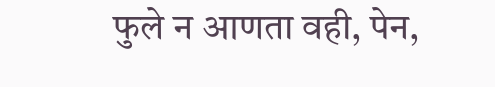फुले न आणता वही, पेन,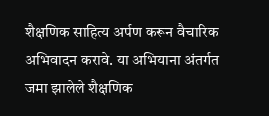शैक्षणिक साहित्य अर्पण करून वैचारिक अभिवादन करावे. या अभियाना अंतर्गत जमा झालेले शैक्षणिक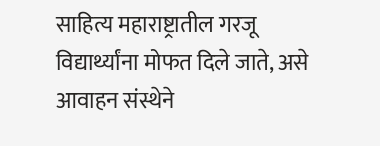साहित्य महाराष्ट्रातील गरजू विद्यार्थ्यांना मोफत दिले जाते, असे आवाहन संस्थेने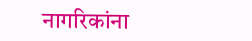नागरिकांना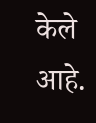केले आहे.